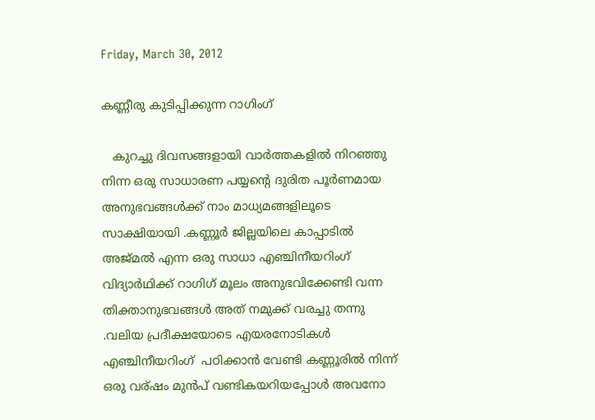Friday, March 30, 2012

കണ്ണീരു കുടിപ്പിക്കുന്ന റാഗിംഗ്

   കുറച്ചു ദിവസങ്ങളായി വാര്‍ത്തകളില്‍ നിറഞ്ഞു നിന്ന ഒരു സാധാരണ പയ്യന്‍റെ ദുരിത പൂര്‍ണമായ അനുഭവങ്ങള്‍ക്ക് നാം മാധ്യമങ്ങളിലൂടെ സാക്ഷിയായി .കണ്ണൂര്‍ ജില്ലയിലെ കാപ്പാടില്‍ അജ്മല്‍ എന്ന ഒരു സാധാ എഞ്ചിനീയറിംഗ്  വിദ്യാര്‍ഥിക്ക് റാഗിഗ് മൂലം അനുഭവിക്കേണ്ടി വന്ന തിക്താനുഭവങ്ങള്‍ അത് നമുക്ക് വരച്ചു തന്നു .വലിയ പ്രദീക്ഷയോടെ എയരനോടികള്‍ എഞ്ചിനീയറിംഗ്  പഠിക്കാന്‍ വേണ്ടി കണ്ണൂരില്‍ നിന്ന് ഒരു വര്ഷം മുന്‍പ്‌ വണ്ടികയറിയപ്പോള്‍ അവനോ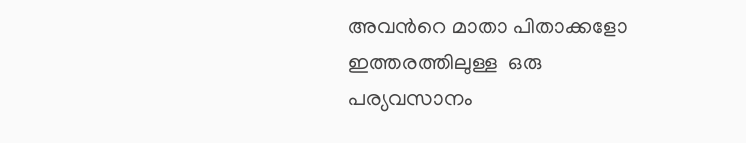അവന്‍റെ മാതാ പിതാക്കളോ ഇത്തരത്തിലുള്ള  ഒരു പര്യവസാനം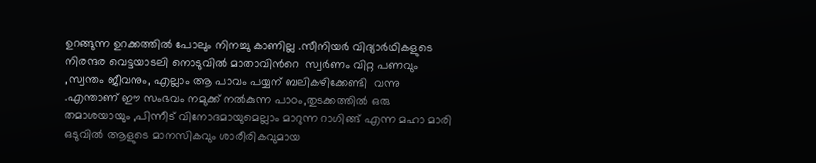ഉറങ്ങുന്ന ഉറക്കത്തില്‍ പോലും നിനച്ചു കാണില്ല .സീനിയര്‍ വിദ്യാര്‍ഥികളുടെ നിരന്ദര വെട്ടയാടലി നൊടുവില്‍ മാതാവിന്‍റെ  സ്വര്‍ണം വിറ്റ പണവും ,സ്വന്തം ജീവനും, എല്ലാം ആ പാവം പയ്യന് ബലികഴിക്കേണ്ടി  വന്നു .എന്താണ് ഈ സംഭവം നമുക്ക് നല്‍കുന്ന പാഠം,തുടക്കത്തില്‍ ഒരു തമാശയായും ,പിന്നീട് വിനോദമായുമെല്ലാം മാറുന്ന റാഗിങ്ങ് എന്ന മഹാ മാരി ഒടുവില്‍ ആളുടെ മാനസികവും ശാരീരികവുമായ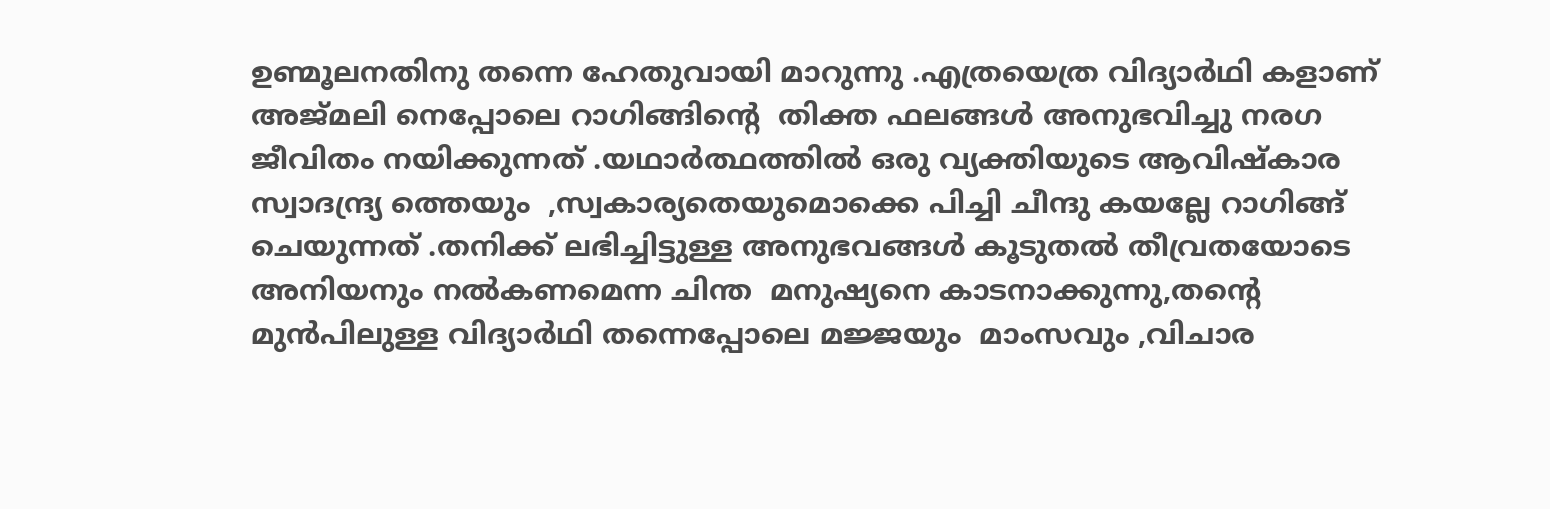ഉണ്മൂലനതിനു തന്നെ ഹേതുവായി മാറുന്നു .എത്രയെത്ര വിദ്യാര്‍ഥി കളാണ് അജ്മലി നെപ്പോലെ റാഗിങ്ങിന്‍റെ  തിക്ത ഫലങ്ങള്‍ അനുഭവിച്ചു നരഗ ജീവിതം നയിക്കുന്നത് .യഥാര്‍ത്ഥത്തില്‍ ഒരു വ്യക്തിയുടെ ആവിഷ്കാര സ്വാദന്ദ്ര്യ ത്തെയും  ,സ്വകാര്യതെയുമൊക്കെ പിച്ചി ചീന്ദു കയല്ലേ റാഗിങ്ങ് ചെയുന്നത് .തനിക്ക് ലഭിച്ചിട്ടുള്ള അനുഭവങ്ങള്‍ കൂടുതല്‍ തീവ്രതയോടെ അനിയനും നല്‍കണമെന്ന ചിന്ത  മനുഷ്യനെ കാടനാക്കുന്നു,തന്‍റെ  മുന്‍പിലുള്ള വിദ്യാര്‍ഥി തന്നെപ്പോലെ മജ്ജയും  മാംസവും ,വിചാര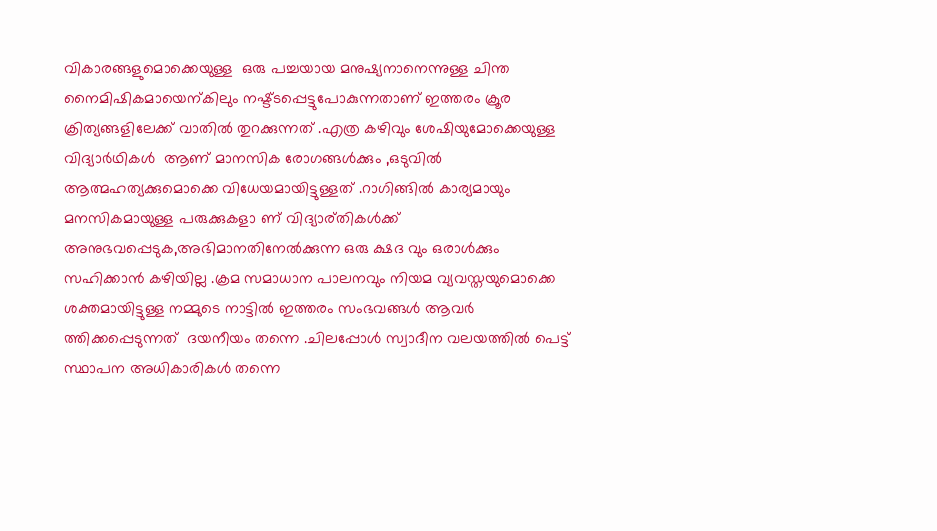വികാരങ്ങളുമൊക്കെയുള്ള  ഒരു പച്ചയായ മനുഷ്യനാനെന്നുള്ള ചിന്ത  നൈമിഷികമായെന്കിലും നഷ്ട്ടപ്പെട്ടുപോകുന്നതാണ് ഇത്തരം ക്രൂര ക്രിത്യങ്ങളിലേക്ക് വാതില്‍ തുറക്കുന്നത് .എത്ര കഴിവും ശേഷിയുമോക്കെയുള്ള വിദ്യാര്‍ഥികള്‍  ആണ് മാനസിക രോഗങ്ങള്‍ക്കും ,ഒടുവില്‍ ആത്മഹത്യക്കുമൊക്കെ വിധേയമായിട്ടുള്ളത് .റാഗിങ്ങില്‍ കാര്യമായും മനസികമായുള്ള പരുക്കുകളാ ണ് വിദ്യാര്തികള്‍ക്ക് അനുഭവപ്പെടുക,അഭിമാനതിനേല്‍ക്കുന്ന ഒരു ക്ഷദ വും ഒരാള്‍ക്കും സഹിക്കാന്‍ കഴിയില്ല .ക്രമ സമാധാന പാലനവും നിയമ വ്യവസ്തയുമൊക്കെ ശക്തമായിട്ടുള്ള നമ്മുടെ നാട്ടില്‍ ഇത്തരം സംഭവങ്ങള്‍ ആവര്‍ ത്തിക്കപ്പെടുന്നത്  ദയനീയം തന്നെ .ചിലപ്പോള്‍ സ്വാദീന വലയത്തില്‍ പെട്ട് സ്ഥാപന അധികാരികള്‍ തന്നെ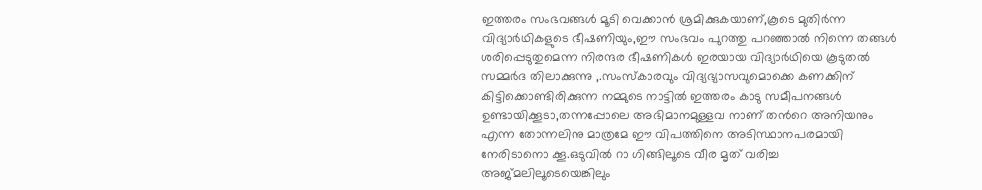ഇത്തരം സംഭവങ്ങള്‍ മൂടി വെക്കാന്‍ ശ്രമിക്കുകയാണ്,കൂടെ മുതിര്‍ന്ന വിദ്യാര്‍ഥികളുടെ ഭീഷണിയും,ഈ സംഭവം പുറത്തു പറഞ്ഞാല്‍ നിന്നെ തങ്ങള്‍ ശരിപ്പെടുതുമെന്ന നിരന്ദര ഭീഷണികള്‍ ഇരയായ വിദ്യാര്‍ഥിയെ കൂടുതല്‍ സമ്മര്‍ദ തിലാക്കുന്നു ,.സംസ്കാരവും വിദ്യഭ്യാസവുമൊക്കെ കണക്കിന് കിട്ടിക്കൊണ്ടിരിക്കുന്ന നമ്മുടെ നാട്ടില്‍ ഇത്തരം കാടു സമീപനങ്ങള്‍ ഉണ്ടായിക്കൂടാ,തന്നപ്പോലെ അഭിമാനമുള്ളവ നാണ് തന്‍റെ അനിയനും എന്ന തോന്നലിനു മാത്രമേ ഈ വിപത്തിനെ അടിസ്ഥാനപരമായി നേരിടാനൊ ക്കൂ.ഒടുവില്‍ റാ ഗിങ്ങിലൂടെ വീര മൃത് വരിച്ച അജ്മലിലൂടെയെങ്കിലും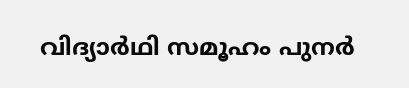വിദ്യാര്‍ഥി സമൂഹം പുനര്‍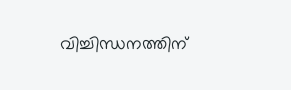വിച്ചിന്ധനത്തിന്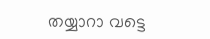തയ്യാറാ വട്ടെ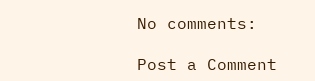No comments:

Post a Comment